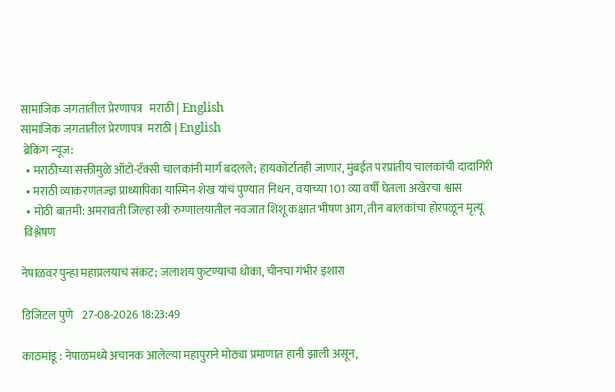सामाजिक जगतातील प्रेरणापत्र   मराठी | English
सामाजिक जगतातील प्रेरणापत्र  मराठी | English
 ब्रेकिंग न्यूज:
  • मराठीच्या सक्तीमुळे ऑटो-टॅक्सी चालकांनी मार्ग बदलले; हायकोर्टातही जाणार, मुंबईत परप्रांतीय चालकांची दादागिरी
  • मराठी व्याकरणतज्ज्ञ प्राध्यापिका यास्मिन शेख यांचं पुण्यात निधन, वयाच्या 101 व्या वर्षी घेतला अखेरचा श्वास
  • मोठी बातमी: अमरावती जिल्हा स्त्री रुग्णालयातील नवजात शिशू कक्षात भीषण आग, तीन बालकांचा होरपळून मृत्यू
 विश्लेषण

नेपाळवर पुन्हा महाप्रलयाचं संकट; जलाशय फुटण्याचा धोका, चीनचा गंभीर इशारा

डिजिटल पुणे    27-08-2026 18:23:49

काठमांडू : नेपाळमध्ये अचानक आलेल्या महापुराने मोठ्या प्रमाणात हानी झाली असून,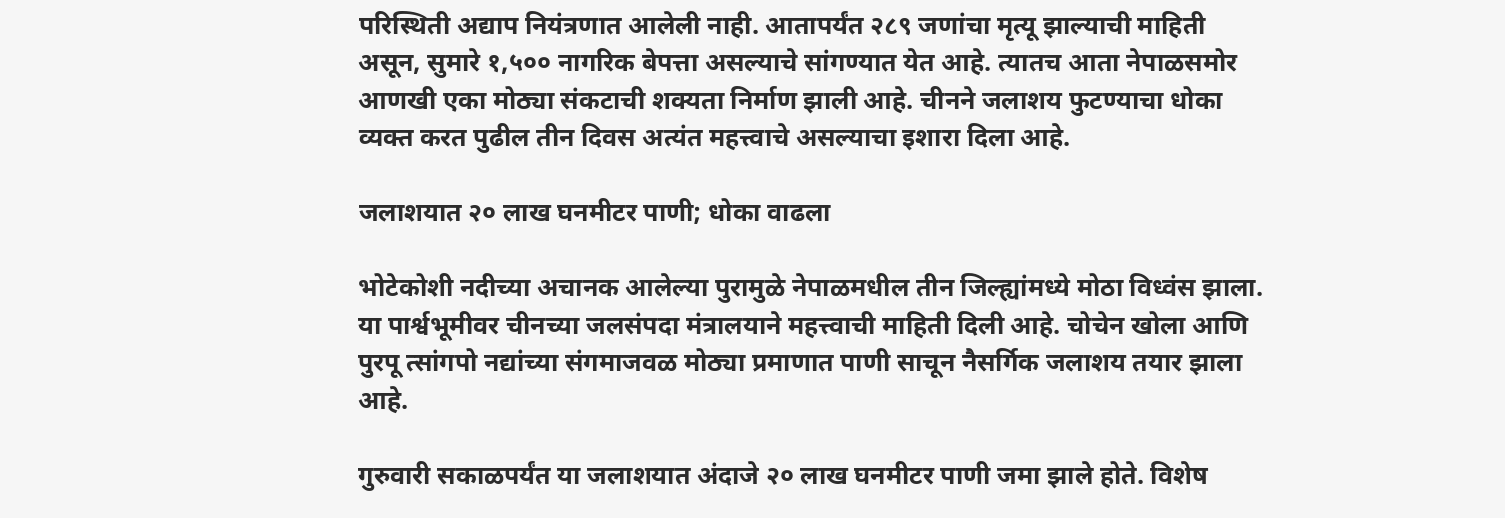परिस्थिती अद्याप नियंत्रणात आलेली नाही. आतापर्यंत २८९ जणांचा मृत्यू झाल्याची माहिती असून, सुमारे १,५०० नागरिक बेपत्ता असल्याचे सांगण्यात येत आहे. त्यातच आता नेपाळसमोर आणखी एका मोठ्या संकटाची शक्यता निर्माण झाली आहे. चीनने जलाशय फुटण्याचा धोका व्यक्त करत पुढील तीन दिवस अत्यंत महत्त्वाचे असल्याचा इशारा दिला आहे.

जलाशयात २० लाख घनमीटर पाणी; धोका वाढला

भोटेकोशी नदीच्या अचानक आलेल्या पुरामुळे नेपाळमधील तीन जिल्ह्यांमध्ये मोठा विध्वंस झाला. या पार्श्वभूमीवर चीनच्या जलसंपदा मंत्रालयाने महत्त्वाची माहिती दिली आहे. चोचेन खोला आणि पुरपू त्सांगपो नद्यांच्या संगमाजवळ मोठ्या प्रमाणात पाणी साचून नैसर्गिक जलाशय तयार झाला आहे.

गुरुवारी सकाळपर्यंत या जलाशयात अंदाजे २० लाख घनमीटर पाणी जमा झाले होते. विशेष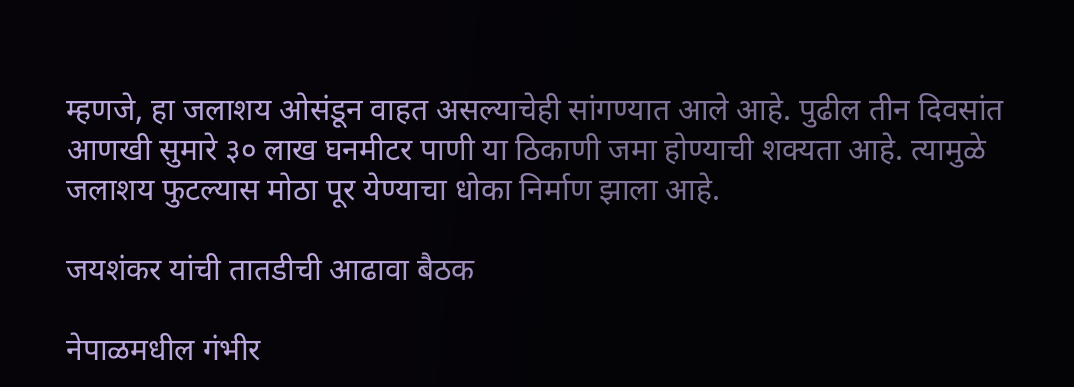म्हणजे, हा जलाशय ओसंडून वाहत असल्याचेही सांगण्यात आले आहे. पुढील तीन दिवसांत आणखी सुमारे ३० लाख घनमीटर पाणी या ठिकाणी जमा होण्याची शक्यता आहे. त्यामुळे जलाशय फुटल्यास मोठा पूर येण्याचा धोका निर्माण झाला आहे.

जयशंकर यांची तातडीची आढावा बैठक

नेपाळमधील गंभीर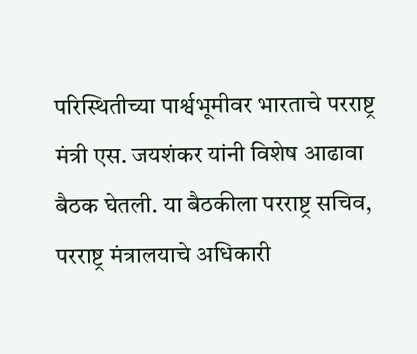परिस्थितीच्या पार्श्वभूमीवर भारताचे परराष्ट्र मंत्री एस. जयशंकर यांनी विशेष आढावा बैठक घेतली. या बैठकीला परराष्ट्र सचिव, परराष्ट्र मंत्रालयाचे अधिकारी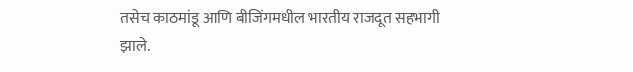तसेच काठमांडू आणि बीजिंगमधील भारतीय राजदूत सहभागी झाले.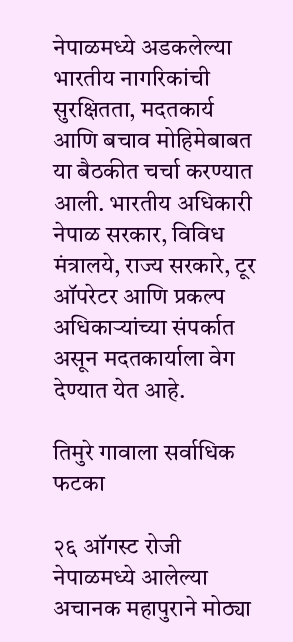नेपाळमध्ये अडकलेल्या भारतीय नागरिकांची सुरक्षितता, मदतकार्य आणि बचाव मोहिमेबाबत या बैठकीत चर्चा करण्यात आली. भारतीय अधिकारी नेपाळ सरकार, विविध मंत्रालये, राज्य सरकारे, टूर ऑपरेटर आणि प्रकल्प अधिकाऱ्यांच्या संपर्कात असून मदतकार्याला वेग देण्यात येत आहे.

तिमुरे गावाला सर्वाधिक फटका

२६ ऑगस्ट रोजी नेपाळमध्ये आलेल्या अचानक महापुराने मोठ्या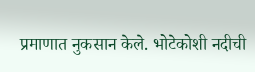प्रमाणात नुकसान केले. भोटेकोशी नदीची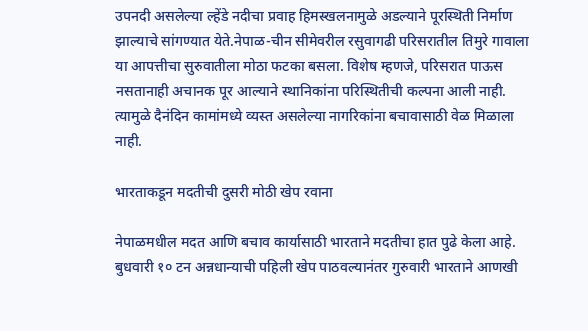उपनदी असलेल्या ल्हेंडे नदीचा प्रवाह हिमस्खलनामुळे अडल्याने पूरस्थिती निर्माण झाल्याचे सांगण्यात येते.नेपाळ-चीन सीमेवरील रसुवागढी परिसरातील तिमुरे गावाला या आपत्तीचा सुरुवातीला मोठा फटका बसला. विशेष म्हणजे, परिसरात पाऊस नसतानाही अचानक पूर आल्याने स्थानिकांना परिस्थितीची कल्पना आली नाही. त्यामुळे दैनंदिन कामांमध्ये व्यस्त असलेल्या नागरिकांना बचावासाठी वेळ मिळाला नाही.

भारताकडून मदतीची दुसरी मोठी खेप रवाना

नेपाळमधील मदत आणि बचाव कार्यासाठी भारताने मदतीचा हात पुढे केला आहे. बुधवारी १० टन अन्नधान्याची पहिली खेप पाठवल्यानंतर गुरुवारी भारताने आणखी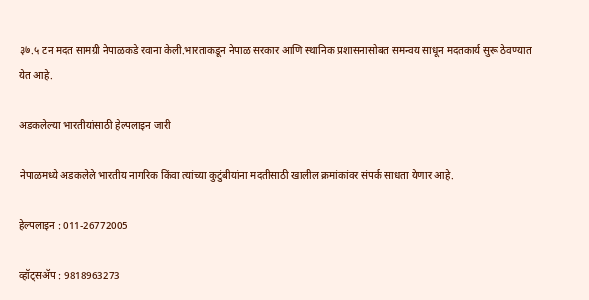३७.५ टन मदत सामग्री नेपाळकडे रवाना केली.भारताकडून नेपाळ सरकार आणि स्थानिक प्रशासनासोबत समन्वय साधून मदतकार्य सुरू ठेवण्यात येत आहे.

अडकलेल्या भारतीयांसाठी हेल्पलाइन जारी

नेपाळमध्ये अडकलेले भारतीय नागरिक किंवा त्यांच्या कुटुंबीयांना मदतीसाठी खालील क्रमांकांवर संपर्क साधता येणार आहे.

हेल्पलाइन : 011-26772005

व्हॉट्सॲप : 9818963273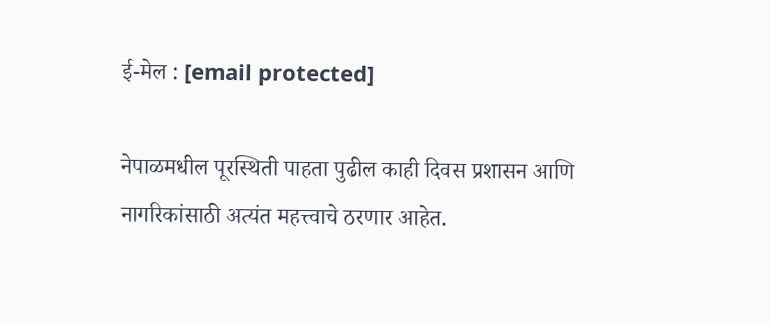ई-मेल : [email protected]

नेपाळमधील पूरस्थिती पाहता पुढील काही दिवस प्रशासन आणि नागरिकांसाठी अत्यंत महत्त्वाचे ठरणार आहेत.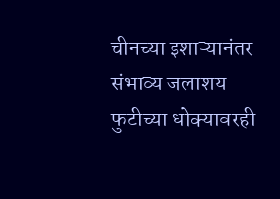चीनच्या इशाऱ्यानंतर संभाव्य जलाशय फुटीच्या धोक्यावरही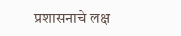प्रशासनाचे लक्ष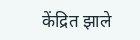केंद्रित झाले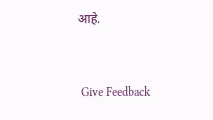आहे.


 Give Feedback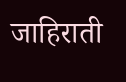जाहिराती